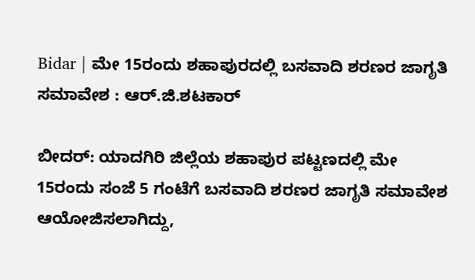Bidar | ಮೇ 15ರಂದು ಶಹಾಪುರದಲ್ಲಿ ಬಸವಾದಿ ಶರಣರ ಜಾಗೃತಿ ಸಮಾವೇಶ : ಆರ್.ಜಿ.ಶಟಕಾರ್

ಬೀದರ್: ಯಾದಗಿರಿ ಜಿಲ್ಲೆಯ ಶಹಾಪುರ ಪಟ್ಟಣದಲ್ಲಿ ಮೇ 15ರಂದು ಸಂಜೆ 5 ಗಂಟೆಗೆ ಬಸವಾದಿ ಶರಣರ ಜಾಗೃತಿ ಸಮಾವೇಶ ಆಯೋಜಿಸಲಾಗಿದ್ದು,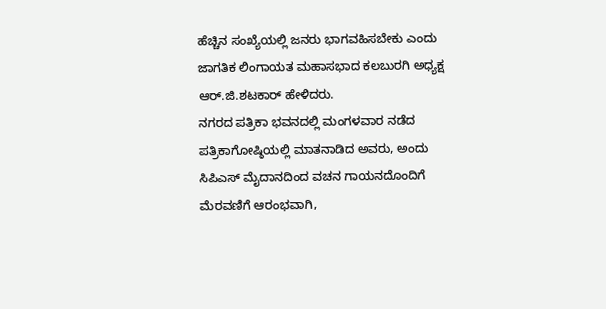ಹೆಚ್ಚಿನ ಸಂಖ್ಯೆಯಲ್ಲಿ ಜನರು ಭಾಗವಹಿಸಬೇಕು ಎಂದು ಜಾಗತಿಕ ಲಿಂಗಾಯತ ಮಹಾಸಭಾದ ಕಲಬುರಗಿ ಅಧ್ಯಕ್ಷ ಆರ್.ಜಿ.ಶಟಕಾರ್ ಹೇಳಿದರು.
ನಗರದ ಪತ್ರಿಕಾ ಭವನದಲ್ಲಿ ಮಂಗಳವಾರ ನಡೆದ ಪತ್ರಿಕಾಗೋಷ್ಠಿಯಲ್ಲಿ ಮಾತನಾಡಿದ ಅವರು, ಅಂದು ಸಿಪಿಎಸ್ ಮೈದಾನದಿಂದ ವಚನ ಗಾಯನದೊಂದಿಗೆ ಮೆರವಣಿಗೆ ಆರಂಭವಾಗಿ,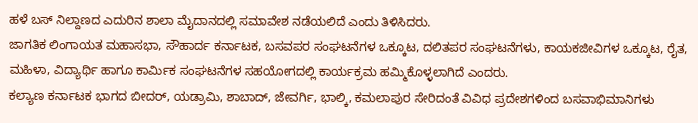ಹಳೆ ಬಸ್ ನಿಲ್ದಾಣದ ಎದುರಿನ ಶಾಲಾ ಮೈದಾನದಲ್ಲಿ ಸಮಾವೇಶ ನಡೆಯಲಿದೆ ಎಂದು ತಿಳಿಸಿದರು.
ಜಾಗತಿಕ ಲಿಂಗಾಯತ ಮಹಾಸಭಾ, ಸೌಹಾರ್ದ ಕರ್ನಾಟಕ, ಬಸವಪರ ಸಂಘಟನೆಗಳ ಒಕ್ಕೂಟ, ದಲಿತಪರ ಸಂಘಟನೆಗಳು, ಕಾಯಕಜೀವಿಗಳ ಒಕ್ಕೂಟ, ರೈತ, ಮಹಿಳಾ, ವಿದ್ಯಾರ್ಥಿ ಹಾಗೂ ಕಾರ್ಮಿಕ ಸಂಘಟನೆಗಳ ಸಹಯೋಗದಲ್ಲಿ ಕಾರ್ಯಕ್ರಮ ಹಮ್ಮಿಕೊಳ್ಳಲಾಗಿದೆ ಎಂದರು.
ಕಲ್ಯಾಣ ಕರ್ನಾಟಕ ಭಾಗದ ಬೀದರ್, ಯಡ್ರಾಮಿ, ಶಾಬಾದ್, ಜೇವರ್ಗಿ, ಭಾಲ್ಕಿ, ಕಮಲಾಪುರ ಸೇರಿದಂತೆ ವಿವಿಧ ಪ್ರದೇಶಗಳಿಂದ ಬಸವಾಭಿಮಾನಿಗಳು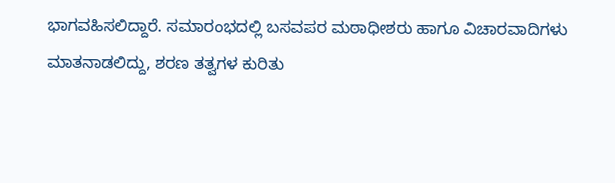ಭಾಗವಹಿಸಲಿದ್ದಾರೆ. ಸಮಾರಂಭದಲ್ಲಿ ಬಸವಪರ ಮಠಾಧೀಶರು ಹಾಗೂ ವಿಚಾರವಾದಿಗಳು ಮಾತನಾಡಲಿದ್ದು, ಶರಣ ತತ್ವಗಳ ಕುರಿತು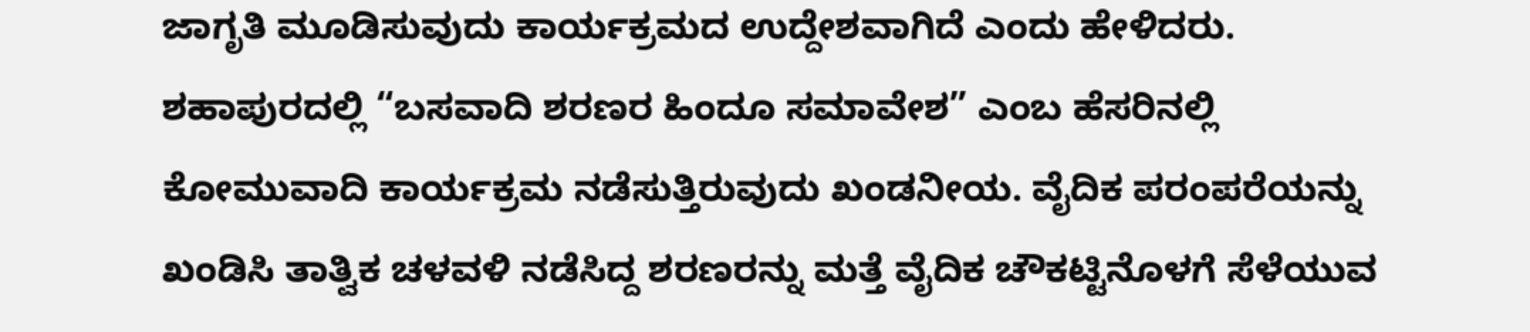ಜಾಗೃತಿ ಮೂಡಿಸುವುದು ಕಾರ್ಯಕ್ರಮದ ಉದ್ದೇಶವಾಗಿದೆ ಎಂದು ಹೇಳಿದರು.
ಶಹಾಪುರದಲ್ಲಿ “ಬಸವಾದಿ ಶರಣರ ಹಿಂದೂ ಸಮಾವೇಶ” ಎಂಬ ಹೆಸರಿನಲ್ಲಿ ಕೋಮುವಾದಿ ಕಾರ್ಯಕ್ರಮ ನಡೆಸುತ್ತಿರುವುದು ಖಂಡನೀಯ. ವೈದಿಕ ಪರಂಪರೆಯನ್ನು ಖಂಡಿಸಿ ತಾತ್ವಿಕ ಚಳವಳಿ ನಡೆಸಿದ್ದ ಶರಣರನ್ನು ಮತ್ತೆ ವೈದಿಕ ಚೌಕಟ್ಟಿನೊಳಗೆ ಸೆಳೆಯುವ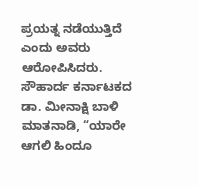ಪ್ರಯತ್ನ ನಡೆಯುತ್ತಿದೆ ಎಂದು ಅವರು ಆರೋಪಿಸಿದರು.
ಸೌಹಾರ್ದ ಕರ್ನಾಟಕದ ಡಾ. ಮೀನಾಕ್ಷಿ ಬಾಳಿ ಮಾತನಾಡಿ, “ಯಾರೇ ಆಗಲಿ ಹಿಂದೂ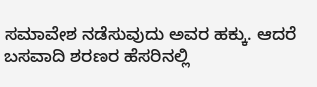ಸಮಾವೇಶ ನಡೆಸುವುದು ಅವರ ಹಕ್ಕು. ಆದರೆ ಬಸವಾದಿ ಶರಣರ ಹೆಸರಿನಲ್ಲಿ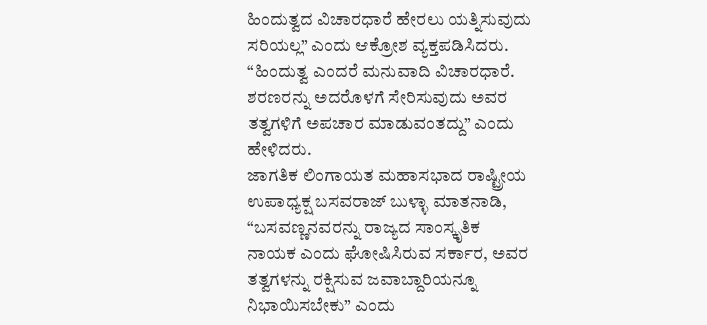ಹಿಂದುತ್ವದ ವಿಚಾರಧಾರೆ ಹೇರಲು ಯತ್ನಿಸುವುದು ಸರಿಯಲ್ಲ” ಎಂದು ಆಕ್ರೋಶ ವ್ಯಕ್ತಪಡಿಸಿದರು.
“ಹಿಂದುತ್ವ ಎಂದರೆ ಮನುವಾದಿ ವಿಚಾರಧಾರೆ. ಶರಣರನ್ನು ಅದರೊಳಗೆ ಸೇರಿಸುವುದು ಅವರ ತತ್ವಗಳಿಗೆ ಅಪಚಾರ ಮಾಡುವಂತದ್ದು” ಎಂದು ಹೇಳಿದರು.
ಜಾಗತಿಕ ಲಿಂಗಾಯತ ಮಹಾಸಭಾದ ರಾಷ್ಟ್ರೀಯ ಉಪಾಧ್ಯಕ್ಷ ಬಸವರಾಜ್ ಬುಳ್ಳಾ ಮಾತನಾಡಿ, “ಬಸವಣ್ಣನವರನ್ನು ರಾಜ್ಯದ ಸಾಂಸ್ಕೃತಿಕ ನಾಯಕ ಎಂದು ಘೋಷಿಸಿರುವ ಸರ್ಕಾರ, ಅವರ ತತ್ವಗಳನ್ನು ರಕ್ಷಿಸುವ ಜವಾಬ್ದಾರಿಯನ್ನೂ ನಿಭಾಯಿಸಬೇಕು” ಎಂದು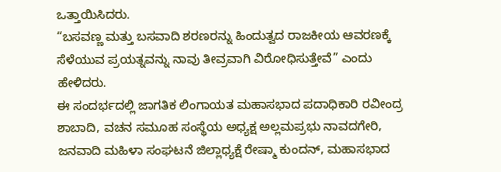ಒತ್ತಾಯಿಸಿದರು.
“ಬಸವಣ್ಣ ಮತ್ತು ಬಸವಾದಿ ಶರಣರನ್ನು ಹಿಂದುತ್ವದ ರಾಜಕೀಯ ಆವರಣಕ್ಕೆ ಸೆಳೆಯುವ ಪ್ರಯತ್ನವನ್ನು ನಾವು ತೀವ್ರವಾಗಿ ವಿರೋಧಿಸುತ್ತೇವೆ” ಎಂದು ಹೇಳಿದರು.
ಈ ಸಂದರ್ಭದಲ್ಲಿ ಜಾಗತಿಕ ಲಿಂಗಾಯತ ಮಹಾಸಭಾದ ಪದಾಧಿಕಾರಿ ರವೀಂದ್ರ ಶಾಬಾದಿ, ವಚನ ಸಮೂಹ ಸಂಸ್ಥೆಯ ಅಧ್ಯಕ್ಷ ಅಲ್ಲಮಪ್ರಭು ನಾವದಗೇರಿ, ಜನವಾದಿ ಮಹಿಳಾ ಸಂಘಟನೆ ಜಿಲ್ಲಾಧ್ಯಕ್ಷೆ ರೇಷ್ಮಾ ಕುಂದನ್, ಮಹಾಸಭಾದ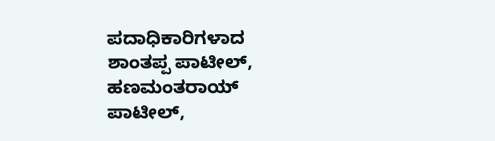ಪದಾಧಿಕಾರಿಗಳಾದ ಶಾಂತಪ್ಪ ಪಾಟೀಲ್, ಹಣಮಂತರಾಯ್ ಪಾಟೀಲ್,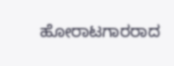ಹೋರಾಟಗಾರರಾದ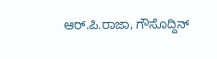ಆರ್.ಪಿ.ರಾಜಾ, ಗೌಸೊದ್ದಿನ್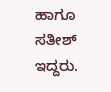ಹಾಗೂ ಸತೀಶ್ ಇದ್ದರು.